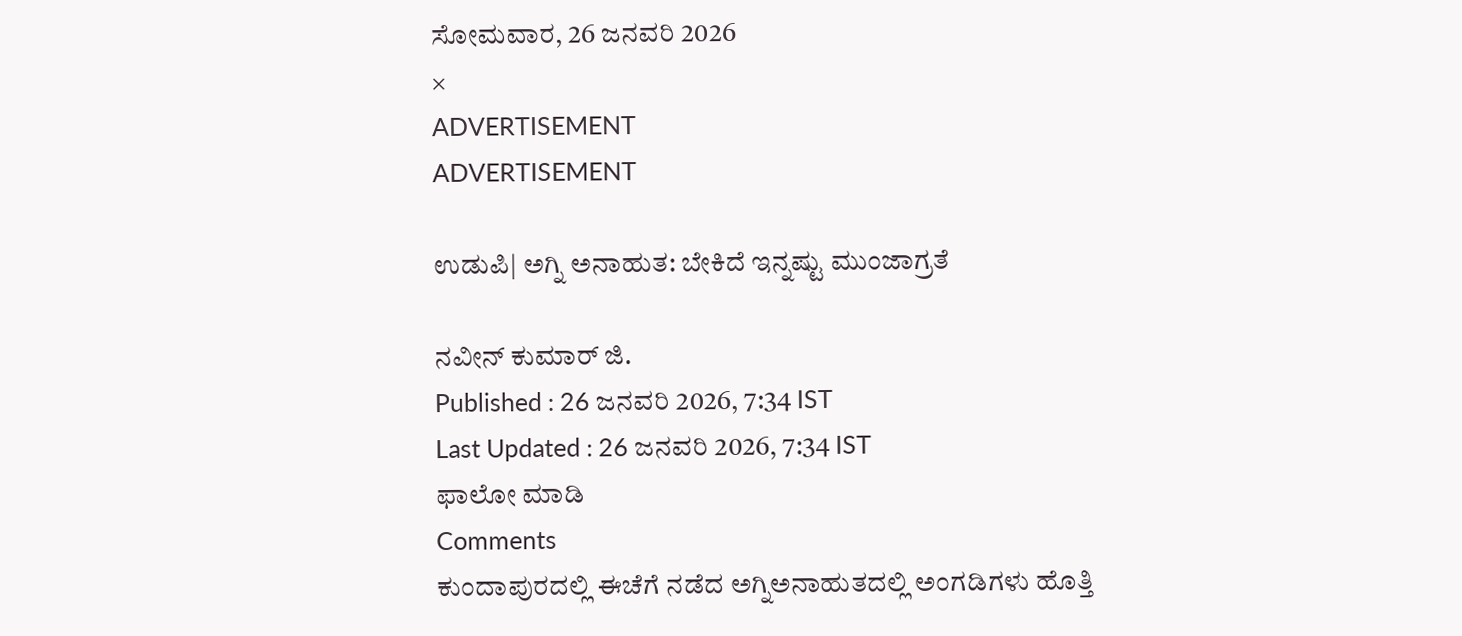ಸೋಮವಾರ, 26 ಜನವರಿ 2026
×
ADVERTISEMENT
ADVERTISEMENT

ಉಡುಪಿ| ಅಗ್ನಿ ಅನಾಹುತ: ಬೇಕಿದೆ ಇನ್ನಷ್ಟು ಮುಂಜಾಗ್ರತೆ

ನವೀನ್‌ ಕುಮಾರ್‌ ಜಿ.
Published : 26 ಜನವರಿ 2026, 7:34 IST
Last Updated : 26 ಜನವರಿ 2026, 7:34 IST
ಫಾಲೋ ಮಾಡಿ
Comments
ಕುಂದಾಪುರದಲ್ಲಿ ಈಚೆಗೆ ನಡೆದ ಅಗ್ನಿಅನಾಹುತದಲ್ಲಿ ಅಂಗಡಿಗಳು ಹೊತ್ತಿ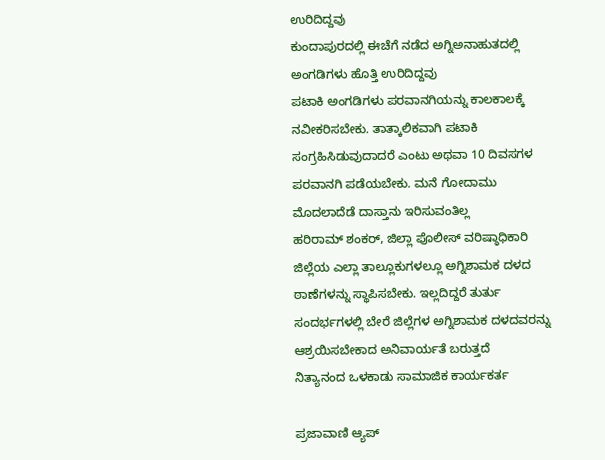ಉರಿದಿದ್ದವು
ಕುಂದಾಪುರದಲ್ಲಿ ಈಚೆಗೆ ನಡೆದ ಅಗ್ನಿಅನಾಹುತದಲ್ಲಿ ಅಂಗಡಿಗಳು ಹೊತ್ತಿ ಉರಿದಿದ್ದವು
ಪಟಾಕಿ ಅಂಗಡಿಗಳು ಪರವಾನಗಿಯನ್ನು ಕಾಲಕಾಲಕ್ಕೆ ನವೀಕರಿಸಬೇಕು. ತಾತ್ಕಾಲಿಕವಾಗಿ ಪಟಾಕಿ ಸಂಗ್ರಹಿಸಿಡುವುದಾದರೆ ಎಂಟು ಅಥವಾ 10 ದಿವಸಗಳ ಪರವಾನಗಿ ಪಡೆಯಬೇಕು. ಮನೆ ಗೋದಾಮು ಮೊದಲಾದೆಡೆ ದಾಸ್ತಾನು ಇರಿಸುವಂತಿಲ್ಲ
ಹರಿರಾಮ್‌ ಶಂಕರ್‌, ಜಿಲ್ಲಾ ಪೊಲೀಸ್‌ ವರಿಷ್ಠಾಧಿಕಾರಿ
ಜಿಲ್ಲೆಯ ಎಲ್ಲಾ ತಾಲ್ಲೂಕುಗಳಲ್ಲೂ ಅಗ್ನಿಶಾಮಕ ದಳದ ಠಾಣೆಗಳನ್ನು ಸ್ಥಾಪಿಸಬೇಕು. ಇಲ್ಲದಿದ್ದರೆ ತುರ್ತು ಸಂದರ್ಭಗಳಲ್ಲಿ ಬೇರೆ ಜಿಲ್ಲೆಗಳ ಅಗ್ನಿಶಾಮಕ ದಳದವರನ್ನು ಆಶ್ರಯಿಸಬೇಕಾದ ಅನಿವಾರ್ಯತೆ ಬರುತ್ತದೆ
ನಿತ್ಯಾನಂದ ಒಳಕಾಡು ಸಾಮಾಜಿಕ ಕಾರ್ಯಕರ್ತ

ಪ್ರಜಾವಾಣಿ ಆ್ಯಪ್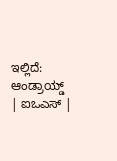ಇಲ್ಲಿದೆ: ಆಂಡ್ರಾಯ್ಡ್ | ಐಒಎಸ್ |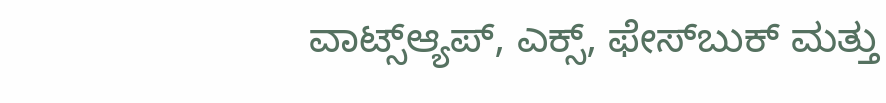ವಾಟ್ಸ್ಆ್ಯಪ್, ಎಕ್ಸ್, ಫೇಸ್‌ಬುಕ್ ಮತ್ತು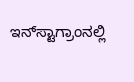ಇನ್‌ಸ್ಟಾಗ್ರಾಂನಲ್ಲಿ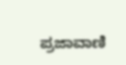ಪ್ರಜಾವಾಣಿ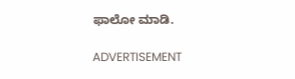ಫಾಲೋ ಮಾಡಿ.

ADVERTISEMENT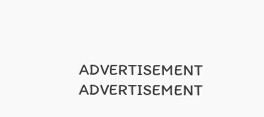ADVERTISEMENT
ADVERTISEMENT